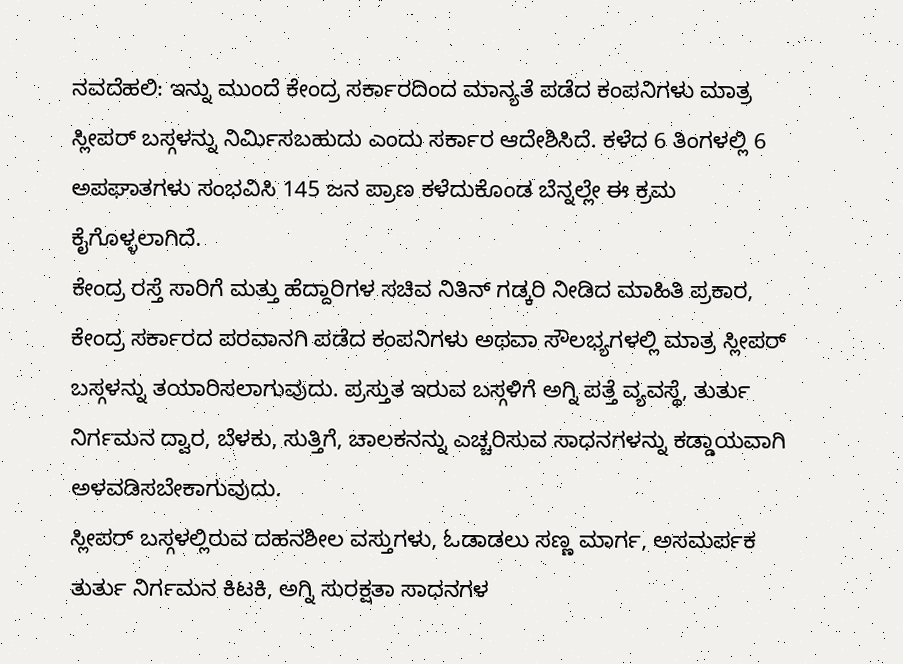ನವದೆಹಲಿ: ಇನ್ನು ಮುಂದೆ ಕೇಂದ್ರ ಸರ್ಕಾರದಿಂದ ಮಾನ್ಯತೆ ಪಡೆದ ಕಂಪನಿಗಳು ಮಾತ್ರ ಸ್ಲೀಪರ್ ಬಸ್ಗಳನ್ನು ನಿರ್ಮಿಸಬಹುದು ಎಂದು ಸರ್ಕಾರ ಆದೇಶಿಸಿದೆ. ಕಳೆದ 6 ತಿಂಗಳಲ್ಲಿ 6 ಅಪಘಾತಗಳು ಸಂಭವಿಸಿ 145 ಜನ ಪ್ರಾಣ ಕಳೆದುಕೊಂಡ ಬೆನ್ನಲ್ಲೇ ಈ ಕ್ರಮ ಕೈಗೊಳ್ಳಲಾಗಿದೆ.
ಕೇಂದ್ರ ರಸ್ತೆ ಸಾರಿಗೆ ಮತ್ತು ಹೆದ್ದಾರಿಗಳ ಸಚಿವ ನಿತಿನ್ ಗಡ್ಕರಿ ನೀಡಿದ ಮಾಹಿತಿ ಪ್ರಕಾರ, ಕೇಂದ್ರ ಸರ್ಕಾರದ ಪರವಾನಗಿ ಪಡೆದ ಕಂಪನಿಗಳು ಅಥವಾ ಸೌಲಭ್ಯಗಳಲ್ಲಿ ಮಾತ್ರ ಸ್ಲೀಪರ್ ಬಸ್ಗಳನ್ನು ತಯಾರಿಸಲಾಗುವುದು. ಪ್ರಸ್ತುತ ಇರುವ ಬಸ್ಗಳಿಗೆ ಅಗ್ನಿ ಪತ್ತೆ ವ್ಯವಸ್ಥೆ, ತುರ್ತು ನಿರ್ಗಮನ ದ್ವಾರ, ಬೆಳಕು, ಸುತ್ತಿಗೆ, ಚಾಲಕನನ್ನು ಎಚ್ಚರಿಸುವ ಸಾಧನಗಳನ್ನು ಕಡ್ಡಾಯವಾಗಿ ಅಳವಡಿಸಬೇಕಾಗುವುದು.
ಸ್ಲೀಪರ್ ಬಸ್ಗಳಲ್ಲಿರುವ ದಹನಶೀಲ ವಸ್ತುಗಳು, ಓಡಾಡಲು ಸಣ್ಣ ಮಾರ್ಗ, ಅಸಮರ್ಪಕ ತುರ್ತು ನಿರ್ಗಮನ ಕಿಟಕಿ, ಅಗ್ನಿ ಸುರಕ್ಷತಾ ಸಾಧನಗಳ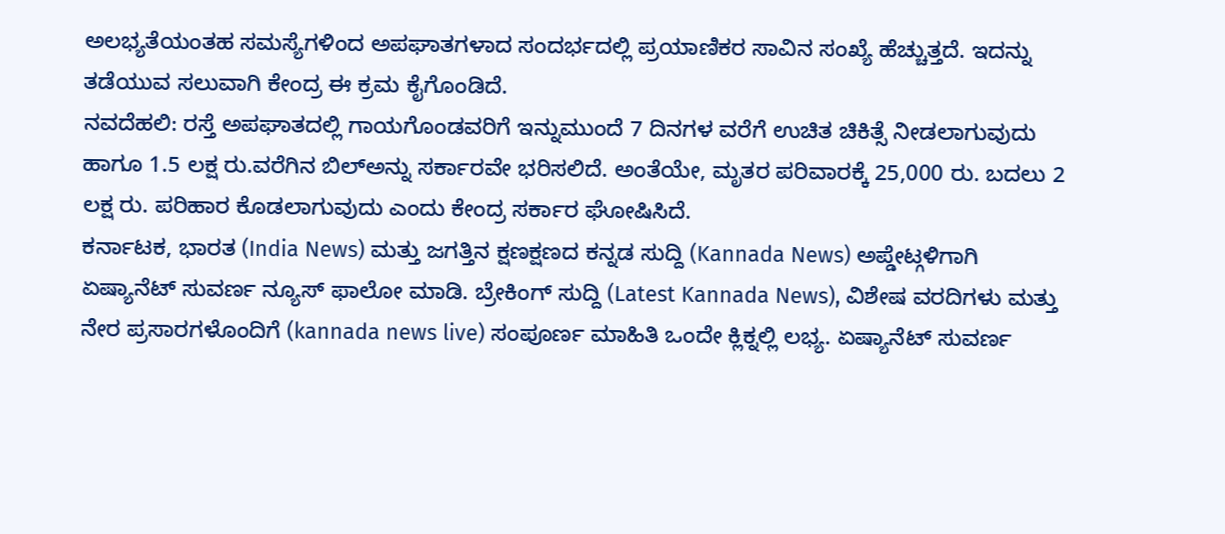ಅಲಭ್ಯತೆಯಂತಹ ಸಮಸ್ಯೆಗಳಿಂದ ಅಪಘಾತಗಳಾದ ಸಂದರ್ಭದಲ್ಲಿ ಪ್ರಯಾಣಿಕರ ಸಾವಿನ ಸಂಖ್ಯೆ ಹೆಚ್ಚುತ್ತದೆ. ಇದನ್ನು ತಡೆಯುವ ಸಲುವಾಗಿ ಕೇಂದ್ರ ಈ ಕ್ರಮ ಕೈಗೊಂಡಿದೆ.
ನವದೆಹಲಿ: ರಸ್ತೆ ಅಪಘಾತದಲ್ಲಿ ಗಾಯಗೊಂಡವರಿಗೆ ಇನ್ನುಮುಂದೆ 7 ದಿನಗಳ ವರೆಗೆ ಉಚಿತ ಚಿಕಿತ್ಸೆ ನೀಡಲಾಗುವುದು ಹಾಗೂ 1.5 ಲಕ್ಷ ರು.ವರೆಗಿನ ಬಿಲ್ಅನ್ನು ಸರ್ಕಾರವೇ ಭರಿಸಲಿದೆ. ಅಂತೆಯೇ, ಮೃತರ ಪರಿವಾರಕ್ಕೆ 25,000 ರು. ಬದಲು 2 ಲಕ್ಷ ರು. ಪರಿಹಾರ ಕೊಡಲಾಗುವುದು ಎಂದು ಕೇಂದ್ರ ಸರ್ಕಾರ ಘೋಷಿಸಿದೆ.
ಕರ್ನಾಟಕ, ಭಾರತ (India News) ಮತ್ತು ಜಗತ್ತಿನ ಕ್ಷಣಕ್ಷಣದ ಕನ್ನಡ ಸುದ್ದಿ (Kannada News) ಅಪ್ಡೇಟ್ಗಳಿಗಾಗಿ ಏಷ್ಯಾನೆಟ್ ಸುವರ್ಣ ನ್ಯೂಸ್ ಫಾಲೋ ಮಾಡಿ. ಬ್ರೇಕಿಂಗ್ ಸುದ್ದಿ (Latest Kannada News), ವಿಶೇಷ ವರದಿಗಳು ಮತ್ತು ನೇರ ಪ್ರಸಾರಗಳೊಂದಿಗೆ (kannada news live) ಸಂಪೂರ್ಣ ಮಾಹಿತಿ ಒಂದೇ ಕ್ಲಿಕ್ನಲ್ಲಿ ಲಭ್ಯ. ಏಷ್ಯಾನೆಟ್ ಸುವರ್ಣ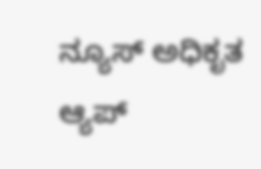ನ್ಯೂಸ್ ಅಧಿಕೃತ ಆ್ಯಪ್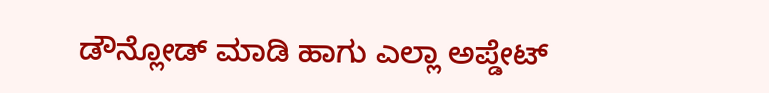ಡೌನ್ಲೋಡ್ ಮಾಡಿ ಹಾಗು ಎಲ್ಲಾ ಅಪ್ಡೇಟ್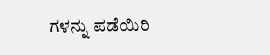ಗಳನ್ನು ಪಡೆಯಿರಿ